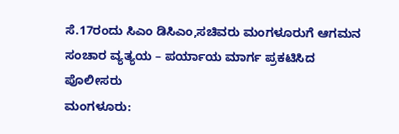ಸೆ.17ರಂದು ಸಿಎಂ ಡಿಸಿಎಂ,ಸಚಿವರು ಮಂಗಳೂರುಗೆ ಆಗಮನ ಸಂಚಾರ ವ್ಯತ್ಯಯ – ಪರ್ಯಾಯ ಮಾರ್ಗ ಪ್ರಕಟಿಸಿದ ಪೊಲೀಸರು
ಮಂಗಳೂರು: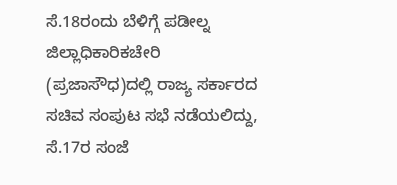ಸೆ.18ರಂದು ಬೆಳಿಗ್ಗೆ ಪಡೀಲ್ನ ಜಿಲ್ಲಾಧಿಕಾರಿಕಚೇರಿ (ಪ್ರಜಾಸೌಧ)ದಲ್ಲಿ ರಾಜ್ಯ ಸರ್ಕಾರದ ಸಚಿವ ಸಂಪುಟ ಸಭೆ ನಡೆಯಲಿದ್ದು, ಸೆ.17ರ ಸಂಜೆ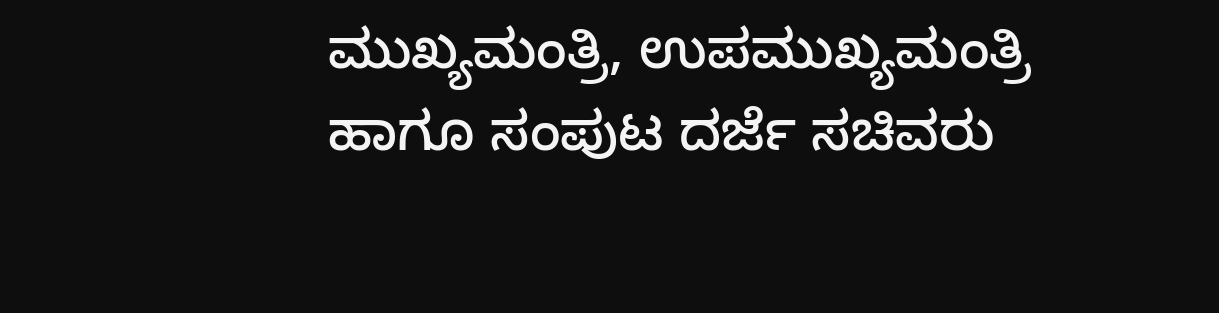ಮುಖ್ಯಮಂತ್ರಿ, ಉಪಮುಖ್ಯಮಂತ್ರಿ ಹಾಗೂ ಸಂಪುಟ ದರ್ಜೆ ಸಚಿವರು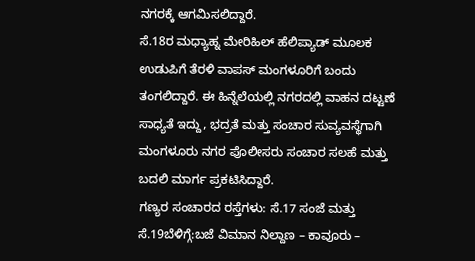ನಗರಕ್ಕೆ ಆಗಮಿಸಲಿದ್ದಾರೆ.
ಸೆ.18ರ ಮಧ್ಯಾಹ್ನ ಮೇರಿಹಿಲ್ ಹೆಲಿಪ್ಯಾಡ್ ಮೂಲಕ ಉಡುಪಿಗೆ ತೆರಳಿ ವಾಪಸ್ ಮಂಗಳೂರಿಗೆ ಬಂದು ತಂಗಲಿದ್ದಾರೆ. ಈ ಹಿನ್ನೆಲೆಯಲ್ಲಿ ನಗರದಲ್ಲಿ ವಾಹನ ದಟ್ಟಣೆ ಸಾಧ್ಯತೆ ಇದ್ದು, ಭದ್ರತೆ ಮತ್ತು ಸಂಚಾರ ಸುವ್ಯವಸ್ಥೆಗಾಗಿ ಮಂಗಳೂರು ನಗರ ಪೊಲೀಸರು ಸಂಚಾರ ಸಲಹೆ ಮತ್ತು ಬದಲಿ ಮಾರ್ಗ ಪ್ರಕಟಿಸಿದ್ದಾರೆ.
ಗಣ್ಯರ ಸಂಚಾರದ ರಸ್ತೆಗಳು: ಸೆ.17 ಸಂಜೆ ಮತ್ತು ಸೆ.19ಬೆಳಿಗ್ಗೆ:ಬಜೆ ವಿಮಾನ ನಿಲ್ದಾಣ – ಕಾವೂರು –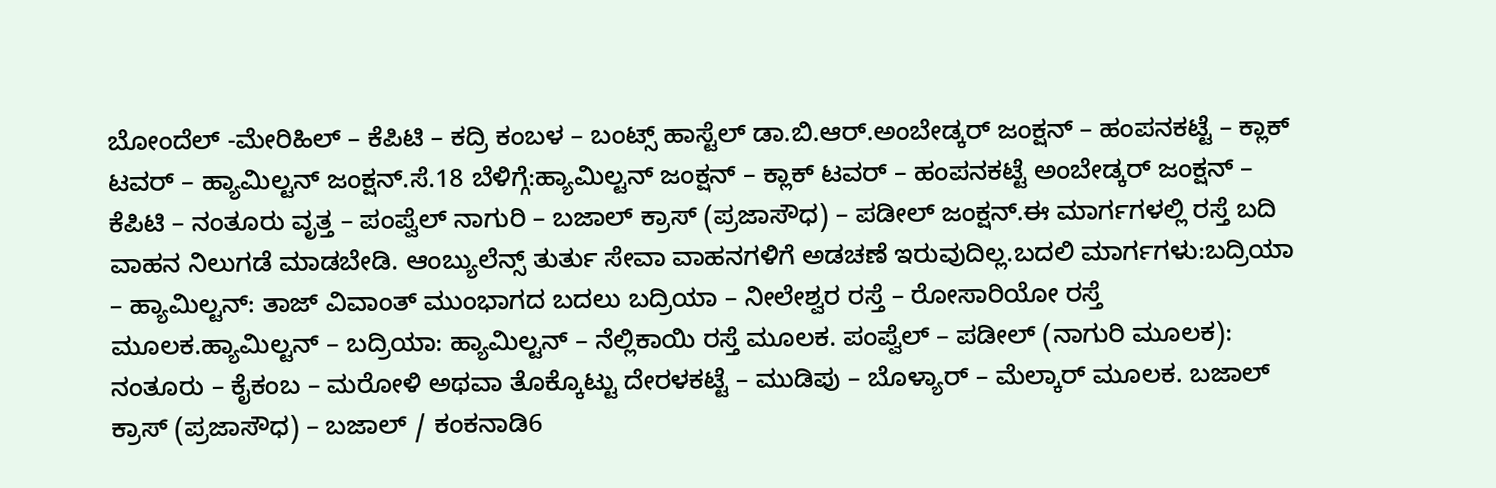ಬೋಂದೆಲ್ -ಮೇರಿಹಿಲ್ – ಕೆಪಿಟಿ – ಕದ್ರಿ ಕಂಬಳ – ಬಂಟ್ಸ್ ಹಾಸ್ಟೆಲ್ ಡಾ.ಬಿ.ಆರ್.ಅಂಬೇಡ್ಕರ್ ಜಂಕ್ಷನ್ – ಹಂಪನಕಟ್ಟೆ – ಕ್ಲಾಕ್ ಟವರ್ – ಹ್ಯಾಮಿಲ್ಟನ್ ಜಂಕ್ಷನ್.ಸೆ.18 ಬೆಳಿಗ್ಗೆ:ಹ್ಯಾಮಿಲ್ಟನ್ ಜಂಕ್ಷನ್ – ಕ್ಲಾಕ್ ಟವರ್ – ಹಂಪನಕಟ್ಟೆ ಅಂಬೇಡ್ಕರ್ ಜಂಕ್ಷನ್ – ಕೆಪಿಟಿ – ನಂತೂರು ವೃತ್ತ – ಪಂಪ್ವೆಲ್ ನಾಗುರಿ – ಬಜಾಲ್ ಕ್ರಾಸ್ (ಪ್ರಜಾಸೌಧ) – ಪಡೀಲ್ ಜಂಕ್ಷನ್.ಈ ಮಾರ್ಗಗಳಲ್ಲಿ ರಸ್ತೆ ಬದಿ ವಾಹನ ನಿಲುಗಡೆ ಮಾಡಬೇಡಿ. ಆಂಬ್ಯುಲೆನ್ಸ್ ತುರ್ತು ಸೇವಾ ವಾಹನಗಳಿಗೆ ಅಡಚಣೆ ಇರುವುದಿಲ್ಲ.ಬದಲಿ ಮಾರ್ಗಗಳು:ಬದ್ರಿಯಾ – ಹ್ಯಾಮಿಲ್ಟನ್: ತಾಜ್ ವಿವಾಂತ್ ಮುಂಭಾಗದ ಬದಲು ಬದ್ರಿಯಾ – ನೀಲೇಶ್ವರ ರಸ್ತೆ – ರೋಸಾರಿಯೋ ರಸ್ತೆ ಮೂಲಕ.ಹ್ಯಾಮಿಲ್ಟನ್ – ಬದ್ರಿಯಾ: ಹ್ಯಾಮಿಲ್ಟನ್ – ನೆಲ್ಲಿಕಾಯಿ ರಸ್ತೆ ಮೂಲಕ. ಪಂಪ್ವೆಲ್ – ಪಡೀಲ್ (ನಾಗುರಿ ಮೂಲಕ): ನಂತೂರು – ಕೈಕಂಬ – ಮರೋಳಿ ಅಥವಾ ತೊಕ್ಕೊಟ್ಟು ದೇರಳಕಟ್ಟೆ – ಮುಡಿಪು – ಬೊಳ್ಯಾರ್ – ಮೆಲ್ಕಾರ್ ಮೂಲಕ. ಬಜಾಲ್ ಕ್ರಾಸ್ (ಪ್ರಜಾಸೌಧ) – ಬಜಾಲ್ / ಕಂಕನಾಡಿ6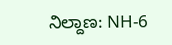ನಿಲ್ದಾಣ: NH-6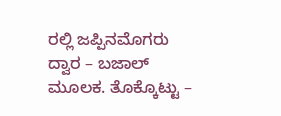ರಲ್ಲಿ ಜಪ್ಪಿನಮೊಗರು ದ್ವಾರ – ಬಜಾಲ್ ಮೂಲಕ. ತೊಕ್ಕೊಟ್ಟು –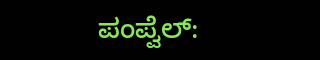ಪಂಪ್ವೆಲ್: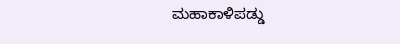ಮಹಾಕಾಳಿಪಡ್ಡು